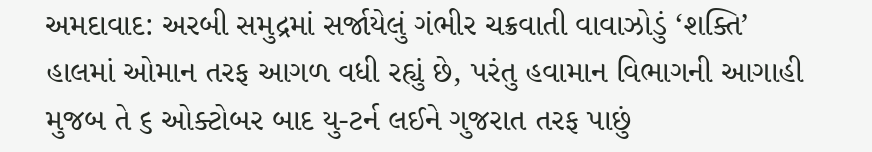અમદાવાદ: અરબી સમુદ્રમાં સર્જાયેલું ગંભીર ચક્રવાતી વાવાઝોડું ‘શક્તિ’ હાલમાં ઓમાન તરફ આગળ વધી રહ્યું છે, પરંતુ હવામાન વિભાગની આગાહી મુજબ તે ૬ ઓક્ટોબર બાદ યુ-ટર્ન લઈને ગુજરાત તરફ પાછું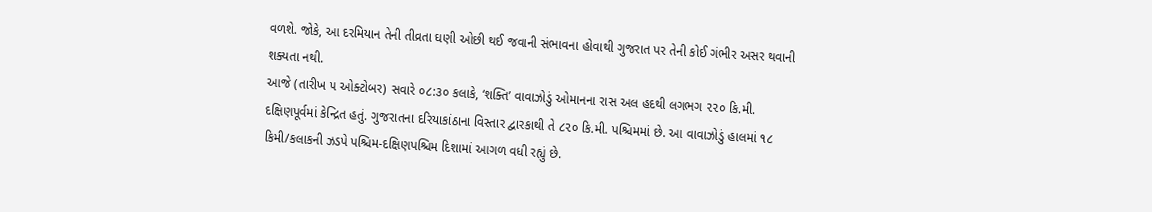વળશે. જોકે, આ દરમિયાન તેની તીવ્રતા ઘણી ઓછી થઈ જવાની સંભાવના હોવાથી ગુજરાત પર તેની કોઈ ગંભીર અસર થવાની શક્યતા નથી.
આજે (તારીખ ૫ ઓક્ટોબર) સવારે ૦૮:૩૦ કલાકે, ‘શક્તિ’ વાવાઝોડું ઓમાનના રાસ અલ હદથી લગભગ ૨૨૦ કિ.મી. દક્ષિણપૂર્વમાં કેન્દ્રિત હતું. ગુજરાતના દરિયાકાંઠાના વિસ્તાર દ્વારકાથી તે ૮૨૦ કિ.મી. પશ્ચિમમાં છે. આ વાવાઝોડું હાલમાં ૧૮ કિમી/કલાકની ઝડપે પશ્ચિમ-દક્ષિણપશ્ચિમ દિશામાં આગળ વધી રહ્યું છે.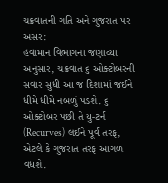ચક્રવાતની ગતિ અને ગુજરાત પર અસર:
હવામાન વિભાગના જણાવ્યા અનુસાર, ચક્રવાત ૬ ઓક્ટોબરની સવાર સુધી આ જ દિશામાં જઈને ધીમે ધીમે નબળું પડશે. ૬ ઓક્ટોબર પછી તે યુ-ટર્ન (Recurves) લઈને પૂર્વ તરફ, એટલે કે ગુજરાત તરફ આગળ વધશે.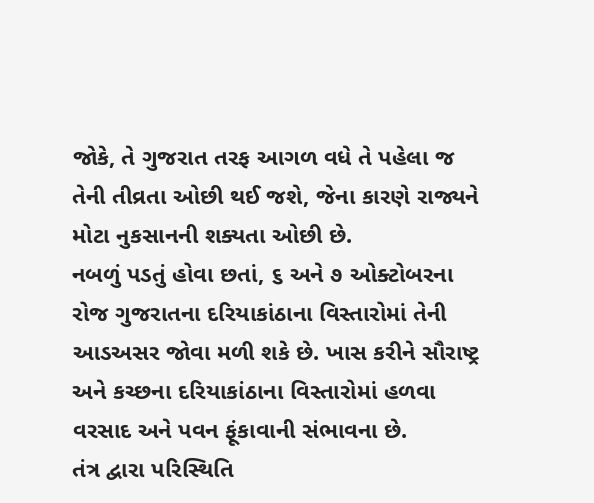જોકે, તે ગુજરાત તરફ આગળ વધે તે પહેલા જ તેની તીવ્રતા ઓછી થઈ જશે, જેના કારણે રાજ્યને મોટા નુકસાનની શક્યતા ઓછી છે.
નબળું પડતું હોવા છતાં, ૬ અને ૭ ઓક્ટોબરના રોજ ગુજરાતના દરિયાકાંઠાના વિસ્તારોમાં તેની આડઅસર જોવા મળી શકે છે. ખાસ કરીને સૌરાષ્ટ્ર અને કચ્છના દરિયાકાંઠાના વિસ્તારોમાં હળવા વરસાદ અને પવન ફૂંકાવાની સંભાવના છે.
તંત્ર દ્વારા પરિસ્થિતિ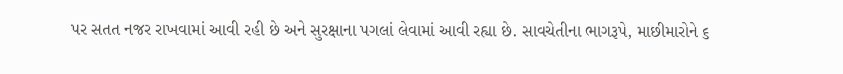પર સતત નજર રાખવામાં આવી રહી છે અને સુરક્ષાના પગલાં લેવામાં આવી રહ્યા છે. સાવચેતીના ભાગરૂપે, માછીમારોને ૬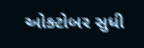ઓક્ટોબર સુધી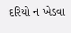દરિયો ન ખેડવા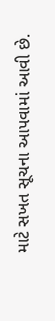માટે સખત સૂચના આપવામાં આવી છે.